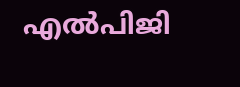എല്‍പിജി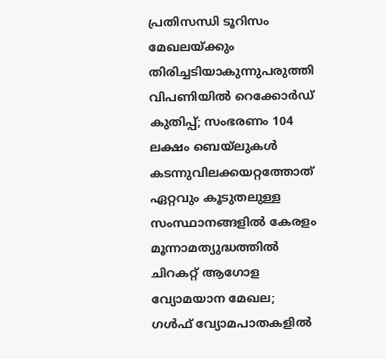പ്രതിസന്ധി ടൂറിസം മേഖലയ്ക്കും തിരിച്ചടിയാകുന്നുപരുത്തി വിപണിയില്‍ റെക്കോര്‍ഡ് കുതിപ്പ്; സംഭരണം 104 ലക്ഷം ബെയ്‌ലുകള്‍ കടന്നുവിലക്കയറ്റത്തോത് ഏറ്റവും കൂടുതലുള്ള സംസ്ഥാനങ്ങളിൽ കേരളം മൂന്നാമത്യുദ്ധത്തില്‍ ചിറകറ്റ് ആഗോള വ്യോമയാന മേഖല; ഗള്‍ഫ് വ്യോമപാതകളില്‍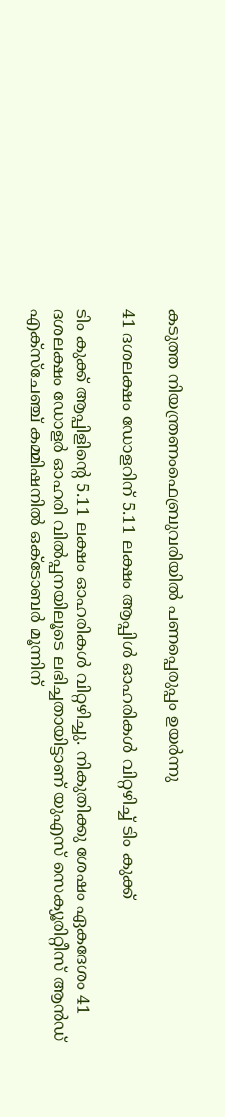കടുത്ത നിയന്ത്രണംഫെബ്രുവരിയിൽ പണപ്പെരുപ്പം ഉയർന്നു

41 ദശലക്ഷം ഡോളറിന് 5.11 ലക്ഷം ആപ്പിൾ ഓഹരികള്‍ വിറ്റഴിച്ച് ടിം കുക്ക്

ടിം കുക്ക് ആപ്പിളിന്റെ 5.11 ലക്ഷം ഓഹരികള്‍ വിറ്റഴിച്ചു. നികുതിക്കു ശേഷം ഏകദേശം 41 ദശലക്ഷം ഡോളര്‍ ഓഹരി വില്‍പ്പനയിലൂടെ ലഭിച്ചതായിട്ടാണ് യുഎസ് സെക്യൂരിറ്റീസ് ആന്‍ഡ് എക്‌സ്‌ചേഞ്ച് കമ്മിഷനില്‍ ഒക്ടോബര്‍ മൂന്നിന്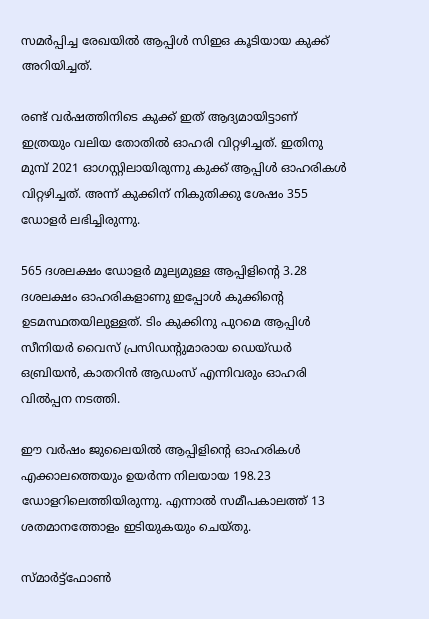സമര്‍പ്പിച്ച രേഖയില്‍ ആപ്പിള്‍ സിഇഒ കൂടിയായ കുക്ക് അറിയിച്ചത്.

രണ്ട് വര്‍ഷത്തിനിടെ കുക്ക് ഇത് ആദ്യമായിട്ടാണ് ഇത്രയും വലിയ തോതില്‍ ഓഹരി വിറ്റഴിച്ചത്. ഇതിനു മുമ്പ് 2021 ഓഗസ്റ്റിലായിരുന്നു കുക്ക് ആപ്പിള്‍ ഓഹരികള്‍ വിറ്റഴിച്ചത്. അന്ന് കുക്കിന് നികുതിക്കു ശേഷം 355 ഡോളര്‍ ലഭിച്ചിരുന്നു.

565 ദശലക്ഷം ഡോളര്‍ മൂല്യമുള്ള ആപ്പിളിന്റെ 3.28 ദശലക്ഷം ഓഹരികളാണു ഇപ്പോള്‍ കുക്കിന്റെ ഉടമസ്ഥതയിലുള്ളത്. ടിം കുക്കിനു പുറമെ ആപ്പിള്‍ സീനിയര്‍ വൈസ് പ്രസിഡന്റുമാരായ ഡെയ്ഡര്‍ ഒബ്രിയന്‍, കാതറിന്‍ ആഡംസ് എന്നിവരും ഓഹരി വില്‍പ്പന നടത്തി.

ഈ വര്‍ഷം ജുലൈയില്‍ ആപ്പിളിന്റെ ഓഹരികള്‍ എക്കാലത്തെയും ഉയര്‍ന്ന നിലയായ 198.23 ഡോളറിലെത്തിയിരുന്നു. എന്നാല്‍ സമീപകാലത്ത് 13 ശതമാനത്തോളം ഇടിയുകയും ചെയ്തു.

സ്മാര്‍ട്ട്‌ഫോണ്‍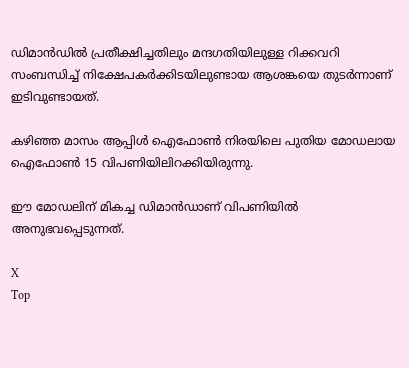ഡിമാന്‍ഡില്‍ പ്രതീക്ഷിച്ചതിലും മന്ദഗതിയിലുള്ള റിക്കവറി സംബന്ധിച്ച് നിക്ഷേപകര്‍ക്കിടയിലുണ്ടായ ആശങ്കയെ തുടര്‍ന്നാണ് ഇടിവുണ്ടായത്.

കഴിഞ്ഞ മാസം ആപ്പിള്‍ ഐഫോണ്‍ നിരയിലെ പുതിയ മോഡലായ ഐഫോണ്‍ 15 വിപണിയിലിറക്കിയിരുന്നു.

ഈ മോഡലിന് മികച്ച ഡിമാന്‍ഡാണ് വിപണിയില്‍ അനുഭവപ്പെടുന്നത്.

X
Top